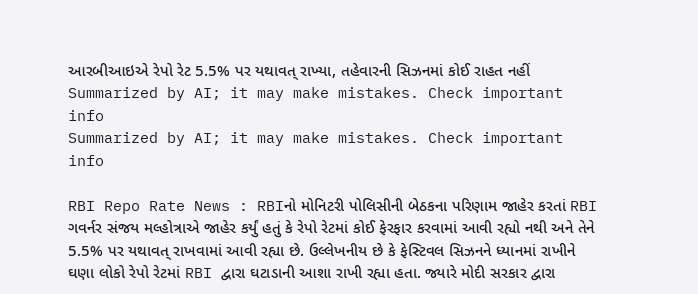આરબીઆઇએ રેપો રેટ 5.5% પર યથાવત્ રાખ્યા, તહેવારની સિઝનમાં કોઈ રાહત નહીં
Summarized by AI; it may make mistakes. Check important info
Summarized by AI; it may make mistakes. Check important info

RBI Repo Rate News : RBIનો મોનિટરી પોલિસીની બેઠકના પરિણામ જાહેર કરતાં RBI ગવર્નર સંજય મલ્હોત્રાએ જાહેર કર્યું હતું કે રેપો રેટમાં કોઈ ફેરફાર કરવામાં આવી રહ્યો નથી અને તેને 5.5% પર યથાવત્ રાખવામાં આવી રહ્યા છે. ઉલ્લેખનીય છે કે ફેસ્ટિવલ સિઝનને ધ્યાનમાં રાખીને ઘણા લોકો રેપો રેટમાં RBI દ્વારા ઘટાડાની આશા રાખી રહ્યા હતા. જ્યારે મોદી સરકાર દ્વારા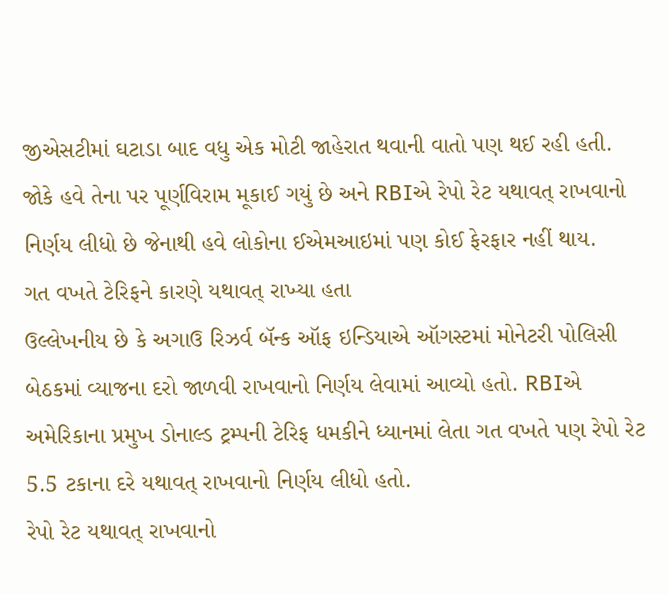જીએસટીમાં ઘટાડા બાદ વધુ એક મોટી જાહેરાત થવાની વાતો પણ થઈ રહી હતી. જોકે હવે તેના પર પૂર્ણવિરામ મૂકાઈ ગયું છે અને RBIએ રેપો રેટ યથાવત્ રાખવાનો નિર્ણય લીધો છે જેનાથી હવે લોકોના ઈએમઆઇમાં પણ કોઈ ફેરફાર નહીં થાય.
ગત વખતે ટેરિફને કારણે યથાવત્ રાખ્યા હતા
ઉલ્લેખનીય છે કે અગાઉ રિઝર્વ બૅન્ક ઑફ ઇન્ડિયાએ ઑગસ્ટમાં મોનેટરી પોલિસી બેઠકમાં વ્યાજના દરો જાળવી રાખવાનો નિર્ણય લેવામાં આવ્યો હતો. RBIએ અમેરિકાના પ્રમુખ ડોનાલ્ડ ટ્રમ્પની ટેરિફ ધમકીને ધ્યાનમાં લેતા ગત વખતે પણ રેપો રેટ 5.5 ટકાના દરે યથાવત્ રાખવાનો નિર્ણય લીધો હતો.
રેપો રેટ યથાવત્ રાખવાનો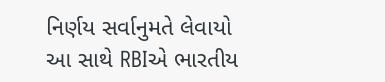નિર્ણય સર્વાનુમતે લેવાયો
આ સાથે RBIએ ભારતીય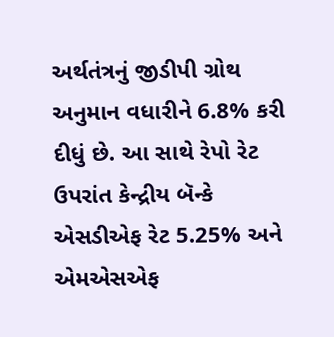અર્થતંત્રનું જીડીપી ગ્રોથ અનુમાન વધારીને 6.8% કરી દીધું છે. આ સાથે રેપો રેટ ઉપરાંત કેન્દ્રીય બૅન્કે એસડીએફ રેટ 5.25% અને એમએસએફ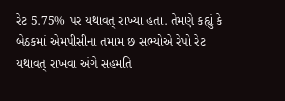રેટ 5.75% પર યથાવત્ રાખ્યા હતા. તેમણે કહ્યું કે બેઠકમાં એમપીસીના તમામ છ સભ્યોએ રેપો રેટ યથાવત્ રાખવા અંગે સહમતિ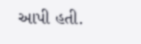આપી હતી.